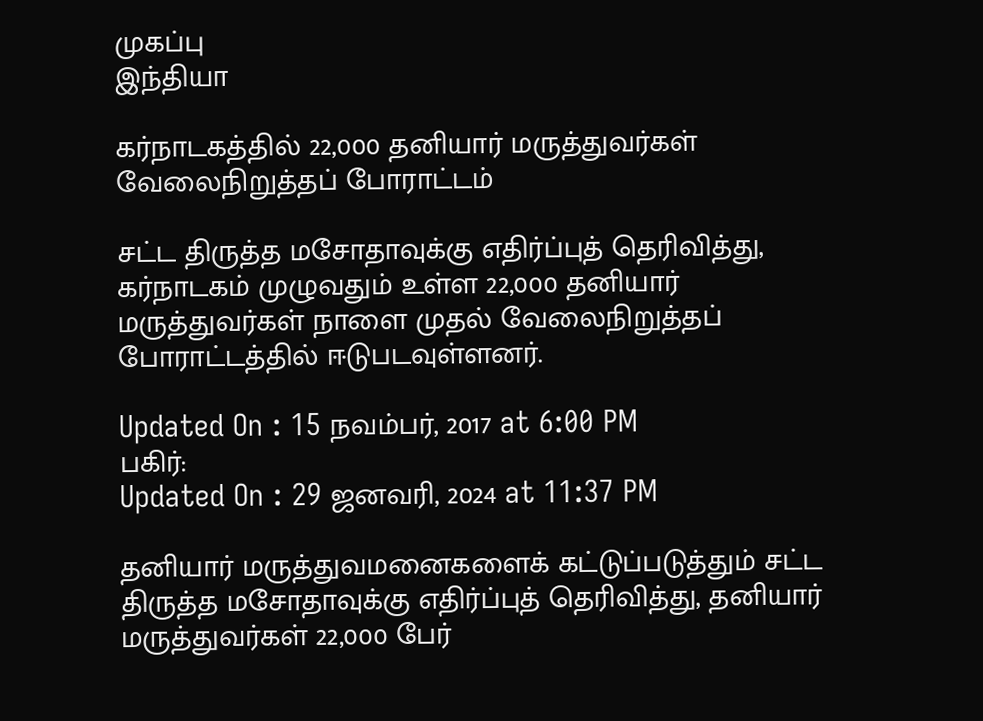முகப்பு
இந்தியா

கர்நாடகத்தில் 22,000 தனியார் மருத்துவர்கள் வேலைநிறுத்தப் போராட்டம்

சட்ட திருத்த மசோதாவுக்கு எதிர்ப்புத் தெரிவித்து, கர்நாடகம் முழுவதும் உள்ள 22,000 தனியார் மருத்துவர்கள் நாளை முதல் வேலைநிறுத்தப் போராட்டத்தில் ஈடுபடவுள்ளனர்.

Updated On : 15 நவம்பர், 2017 at 6:00 PM
பகிர்:
Updated On : 29 ஜனவரி, 2024 at 11:37 PM

தனியார் மருத்துவமனைகளைக் கட்டுப்படுத்தும் சட்ட திருத்த மசோதாவுக்கு எதிர்ப்புத் தெரிவித்து, தனியார் மருத்துவர்கள் 22,000 பேர்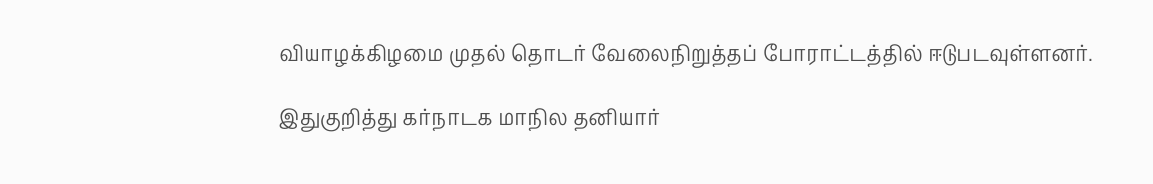வியாழக்கிழமை முதல் தொடர் வேலைநிறுத்தப் போராட்டத்தில் ஈடுபடவுள்ளனர்.

இதுகுறித்து கர்நாடக மாநில தனியார்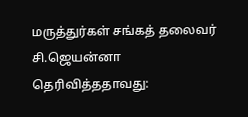மருத்துர்கள் சங்கத் தலைவர் சி.ஜெயன்னா தெரிவித்ததாவது: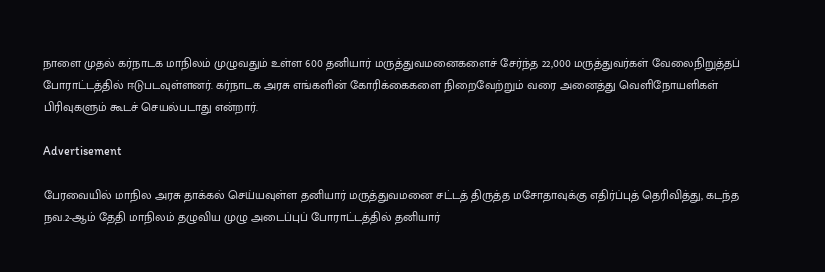நாளை முதல் கர்நாடக மாநிலம் முழுவதும் உள்ள 600 தனியார் மருத்துவமனைகளைச் சேர்ந்த 22,000 மருத்துவர்கள் வேலைநிறுத்தப் போராட்டத்தில் ஈடுபடவுள்ளனர். கர்நாடக அரசு எங்களின் கோரிக்கைகளை நிறைவேற்றும் வரை அனைத்து வெளிநோயளிகள் பிரிவுகளும் கூடச் செயல்படாது என்றார்.

Advertisement

பேரவையில் மாநில அரசு தாக்கல் செய்யவுள்ள தனியார் மருத்துவமனை சட்டத் திருத்த மசோதாவுக்கு எதிர்ப்புத் தெரிவித்து, கடந்த நவ.2-ஆம் தேதி மாநிலம் தழுவிய முழு அடைப்புப் போராட்டத்தில் தனியார்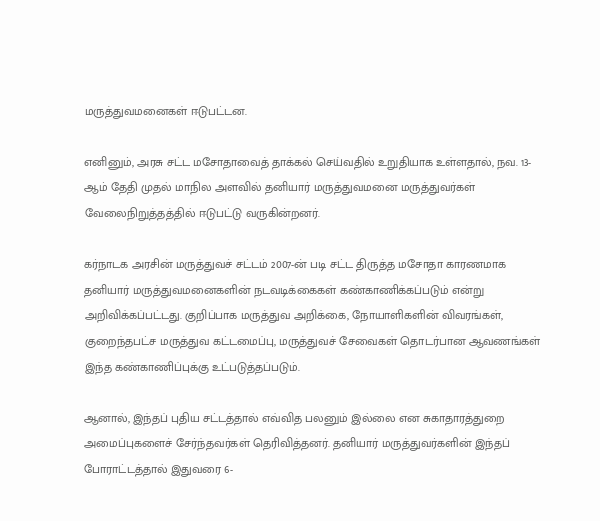மருத்துவமனைகள் ஈடுபட்டன.

எனினும், அரசு சட்ட மசோதாவைத் தாக்கல் செய்வதில் உறுதியாக உள்ளதால், நவ. 13-ஆம் தேதி முதல் மாநில அளவில் தனியார் மருத்துவமனை மருத்துவர்கள் வேலைநிறுத்தத்தில் ஈடுபட்டு வருகின்றனர்.

கர்நாடக அரசின் மருத்துவச் சட்டம் 2007-ன் படி சட்ட திருத்த மசோதா காரணமாக தனியார் மருத்துவமனைகளின் நடவடிக்கைகள் கண்காணிக்கப்படும் என்று அறிவிக்கப்பட்டது. குறிப்பாக மருத்துவ அறிக்கை, நோயாளிகளின் விவரங்கள், குறைந்தபட்ச மருத்துவ கட்டமைப்பு, மருத்துவச் சேவைகள் தொடர்பான ஆவணங்கள் இந்த கண்காணிப்புக்கு உட்படுத்தப்படும்.

ஆனால், இந்தப் புதிய சட்டத்தால் எவ்வித பலனும் இல்லை என சுகாதாரத்துறை அமைப்புகளைச் சேர்ந்தவர்கள் தெரிவித்தனர். தனியார் மருத்துவர்களின் இந்தப் போராட்டத்தால் இதுவரை 6-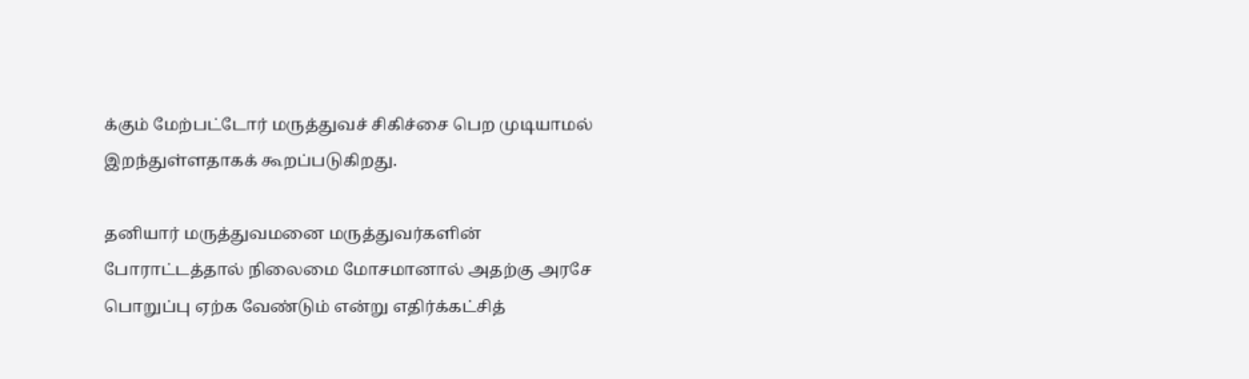க்கும் மேற்பட்டோர் மருத்துவச் சிகிச்சை பெற முடியாமல் இறந்துள்ளதாகக் கூறப்படுகிறது.

தனியார் மருத்துவமனை மருத்துவர்களின் போராட்டத்தால் நிலைமை மோசமானால் அதற்கு அரசே பொறுப்பு ஏற்க வேண்டும் என்று எதிர்க்கட்சித்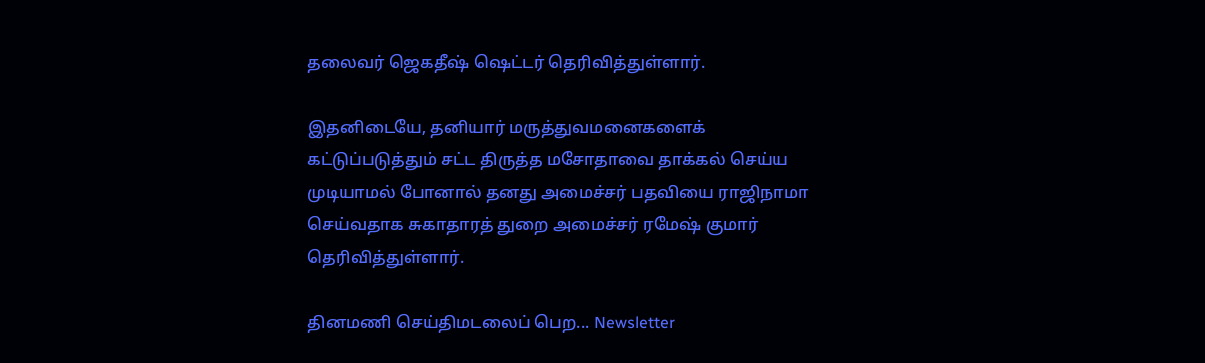தலைவர் ஜெகதீஷ் ஷெட்டர் தெரிவித்துள்ளார்.

இதனிடையே, தனியார் மருத்துவமனைகளைக் கட்டுப்படுத்தும் சட்ட திருத்த மசோதாவை தாக்கல் செய்ய முடியாமல் போனால் தனது அமைச்சர் பதவியை ராஜிநாமா செய்வதாக சுகாதாரத் துறை அமைச்சர் ரமேஷ் குமார் தெரிவித்துள்ளார்.

தினமணி செய்திமடலைப் பெற... Newsletter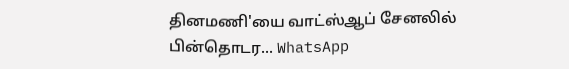தினமணி'யை வாட்ஸ்ஆப் சேனலில் பின்தொடர... WhatsApp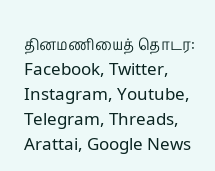தினமணியைத் தொடர: Facebook, Twitter, Instagram, Youtube, Telegram, Threads, Arattai, Google News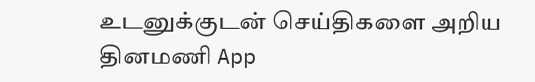உடனுக்குடன் செய்திகளை அறிய தினமணி App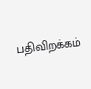பதிவிறக்கம்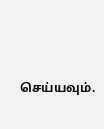செய்யவும்.